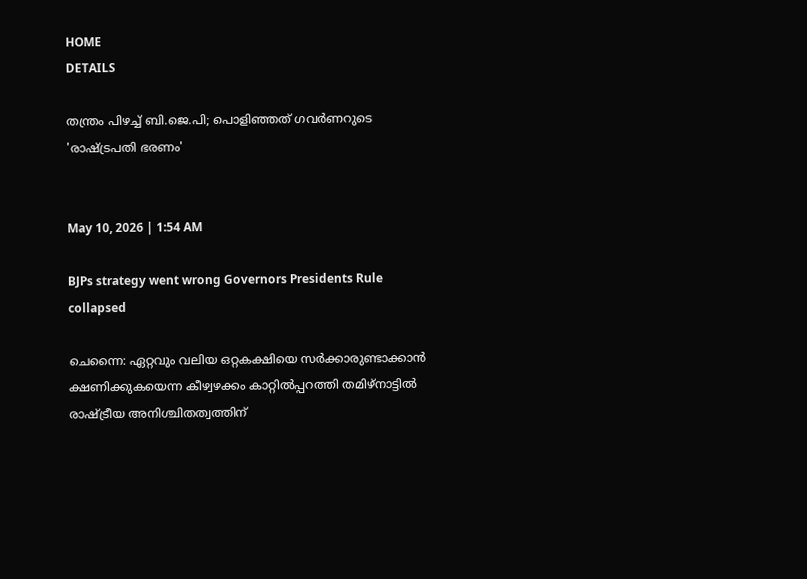HOME
DETAILS

തന്ത്രം പിഴച്ച് ബി.ജെ.പി; പൊളിഞ്ഞത് ഗവര്‍ണറുടെ 'രാഷ്ട്രപതി ഭരണം'


May 10, 2026 | 1:54 AM

BJPs strategy went wrong Governors Presidents Rule collapsed

ചെന്നൈ: ഏറ്റവും വലിയ ഒറ്റകക്ഷിയെ സര്‍ക്കാരുണ്ടാക്കാന്‍ ക്ഷണിക്കുകയെന്ന കീഴ്വഴക്കം കാറ്റില്‍പ്പറത്തി തമിഴ്‌നാട്ടില്‍ രാഷ്ട്രീയ അനിശ്ചിതത്വത്തിന്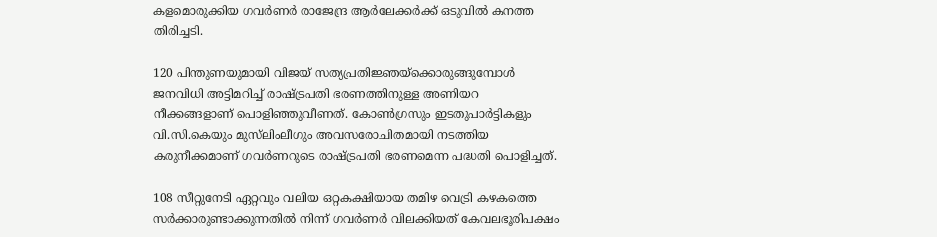കളമൊരുക്കിയ ഗവര്‍ണര്‍ രാജേന്ദ്ര ആര്‍ലേക്കര്‍ക്ക് ഒടുവില്‍ കനത്ത തിരിച്ചടി.

120 പിന്തുണയുമായി വിജയ് സത്യപ്രതിജ്ഞയ്‌ക്കൊരുങ്ങുമ്പോള്‍ ജനവിധി അട്ടിമറിച്ച് രാഷ്ട്രപതി ഭരണത്തിനുള്ള അണിയറ നീക്കങ്ങളാണ് പൊളിഞ്ഞുവീണത്. കോണ്‍ഗ്രസും ഇടതുപാര്‍ട്ടികളും വി.സി.കെയും മുസ്‍ലിംലീഗും അവസരോചിതമായി നടത്തിയ കരുനീക്കമാണ് ഗവര്‍ണറുടെ രാഷ്ട്രപതി ഭരണമെന്ന പദ്ധതി പൊളിച്ചത്.

108 സീറ്റുനേടി ഏറ്റവും വലിയ ഒറ്റകക്ഷിയായ തമിഴ വെട്രി കഴകത്തെ സര്‍ക്കാരുണ്ടാക്കുന്നതില്‍ നിന്ന് ഗവര്‍ണര്‍ വിലക്കിയത് കേവലഭൂരിപക്ഷം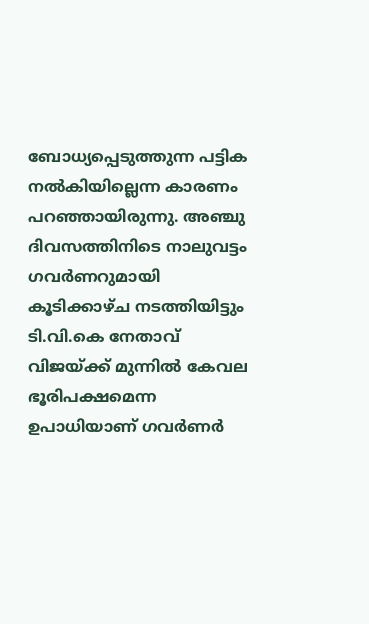ബോധ്യപ്പെടുത്തുന്ന പട്ടിക നല്‍കിയില്ലെന്ന കാരണം പറഞ്ഞായിരുന്നു. അഞ്ചു ദിവസത്തിനിടെ നാലുവട്ടം ഗവര്‍ണറുമായി കൂടിക്കാഴ്ച നടത്തിയിട്ടും ടി.വി.കെ നേതാവ് വിജയ്ക്ക് മുന്നില്‍ കേവല ഭൂരിപക്ഷമെന്ന ഉപാധിയാണ് ഗവര്‍ണര്‍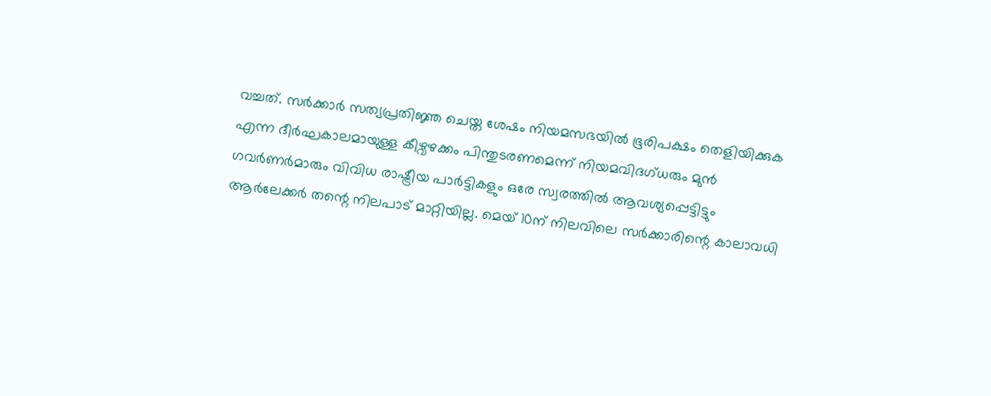വച്ചത്. സര്‍ക്കാര്‍ സത്യപ്രതിജ്ഞ ചെയ്ത ശേഷം നിയമസഭയില്‍ ഭൂരിപക്ഷം തെളിയിക്കുക എന്ന ദീര്‍ഘകാലമായുള്ള കീഴ്വഴക്കം പിന്തുടരണമെന്ന് നിയമവിദഗ്ധരും മുന്‍ ഗവര്‍ണര്‍മാരും വിവിധ രാഷ്ട്രീയ പാര്‍ട്ടികളും ഒരേ സ്വരത്തില്‍ ആവശ്യപ്പെട്ടിട്ടും ആര്‍ലേക്കര്‍ തന്റെ നിലപാട് മാറ്റിയില്ല. മെയ് 10ന് നിലവിലെ സര്‍ക്കാരിന്റെ കാലാവധി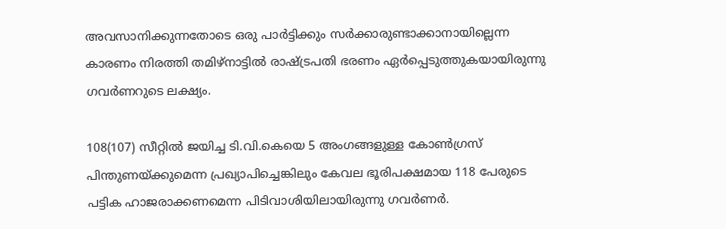അവസാനിക്കുന്നതോടെ ഒരു പാര്‍ട്ടിക്കും സര്‍ക്കാരുണ്ടാക്കാനായില്ലെന്ന കാരണം നിരത്തി തമിഴ്‌നാട്ടില്‍ രാഷ്ട്രപതി ഭരണം ഏര്‍പ്പെടുത്തുകയായിരുന്നു ഗവര്‍ണറുടെ ലക്ഷ്യം.

108(107) സീറ്റില്‍ ജയിച്ച ടി.വി.കെയെ 5 അംഗങ്ങളുള്ള കോണ്‍ഗ്രസ് പിന്തുണയ്ക്കുമെന്ന പ്രഖ്യാപിച്ചെങ്കിലും കേവല ഭൂരിപക്ഷമായ 118 പേരുടെ പട്ടിക ഹാജരാക്കണമെന്ന പിടിവാശിയിലായിരുന്നു ഗവര്‍ണര്‍.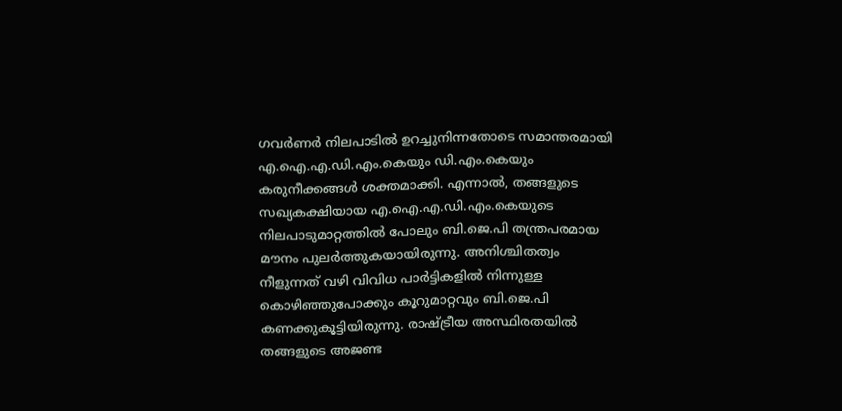ഗവര്‍ണര്‍ നിലപാടില്‍ ഉറച്ചുനിന്നതോടെ സമാന്തരമായി എ.ഐ.എ.ഡി.എം.കെയും ഡി.എം.കെയും കരുനീക്കങ്ങള്‍ ശക്തമാക്കി. എന്നാല്‍, തങ്ങളുടെ സഖ്യകക്ഷിയായ എ.ഐ.എ.ഡി.എം.കെയുടെ നിലപാടുമാറ്റത്തില്‍ പോലും ബി.ജെ.പി തന്ത്രപരമായ മൗനം പുലര്‍ത്തുകയായിരുന്നു. അനിശ്ചിതത്വം നീളുന്നത് വഴി വിവിധ പാര്‍ട്ടികളില്‍ നിന്നുള്ള കൊഴിഞ്ഞുപോക്കും കൂറുമാറ്റവും ബി.ജെ.പി കണക്കുകൂട്ടിയിരുന്നു. രാഷ്ട്രീയ അസ്ഥിരതയില്‍ തങ്ങളുടെ അജണ്ട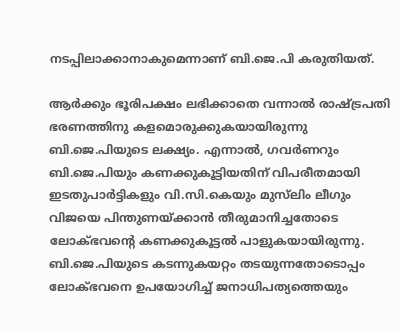നടപ്പിലാക്കാനാകുമെന്നാണ് ബി.ജെ.പി കരുതിയത്.

ആര്‍ക്കും ഭൂരിപക്ഷം ലഭിക്കാതെ വന്നാല്‍ രാഷ്ട്രപതി ഭരണത്തിനു കളമൊരുക്കുകയായിരുന്നു ബി.ജെ.പിയുടെ ലക്ഷ്യം. എന്നാല്‍, ഗവര്‍ണറും ബി.ജെ.പിയും കണക്കുകൂട്ടിയതിന് വിപരീതമായി ഇടതുപാര്‍ട്ടികളും വി.സി.കെയും മുസ്‍ലിം ലീഗും വിജയെ പിന്തുണയ്ക്കാന്‍ തീരുമാനിച്ചതോടെ ലോക്ഭവന്റെ കണക്കുകൂട്ടല്‍ പാളുകയായിരുന്നു. ബി.ജെ.പിയുടെ കടന്നുകയറ്റം തടയുന്നതോടൊപ്പം ലോക്ഭവനെ ഉപയോഗിച്ച് ജനാധിപത്യത്തെയും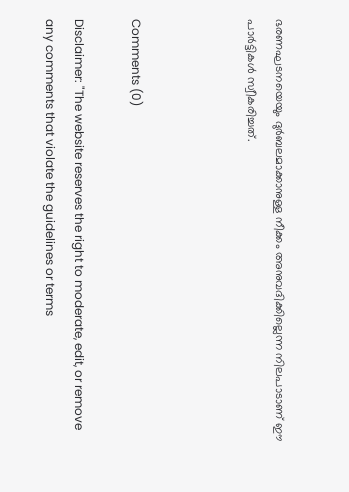ഭരണഘടനയെയും ദുര്‍ബലമാക്കാനുള്ള നീക്കം അനുവദിക്കില്ലെന്ന നിലപാടാണ് ഈ പാര്‍ട്ടികള്‍ സ്വീകരിച്ചത്.



Comments (0)

Disclaimer: "The website reserves the right to moderate, edit, or remove any comments that violate the guidelines or terms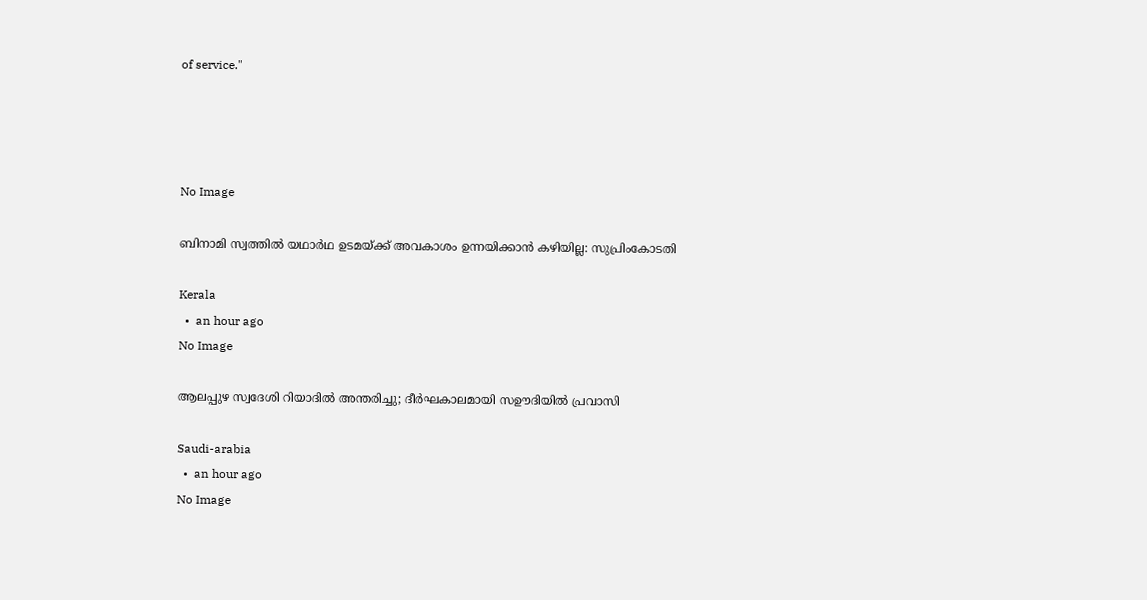of service."




No Image

ബിനാമി സ്വത്തിൽ യഥാർഥ ഉടമയ്ക്ക് അവകാശം ഉന്നയിക്കാൻ കഴിയില്ല: സുപ്രിംകോടതി

Kerala
  •  an hour ago
No Image

ആലപ്പുഴ സ്വദേശി റിയാദിൽ അന്തരിച്ചു; ദീർഘകാലമായി സഊദിയിൽ പ്രവാസി

Saudi-arabia
  •  an hour ago
No Image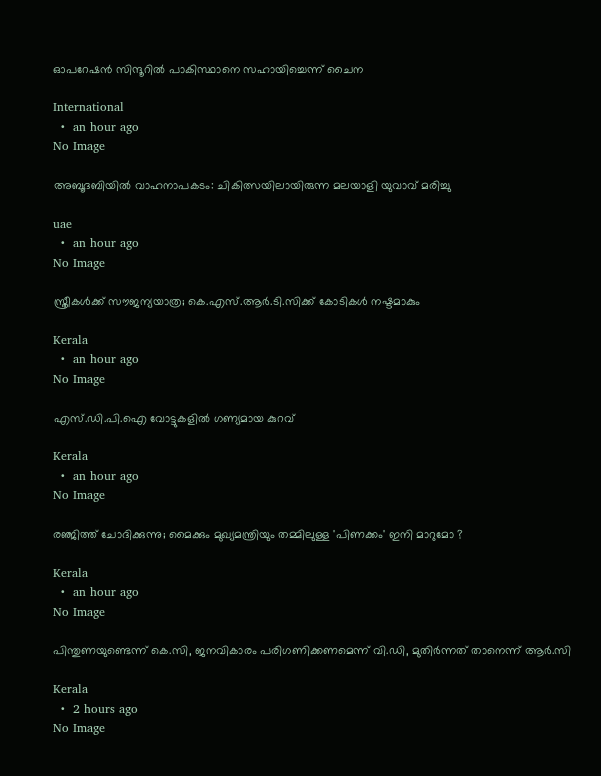ഓപറേഷന്‍ സിന്ദൂറിൽ പാകിസ്ഥാനെ സഹായിച്ചെന്ന് ചൈന

International
  •  an hour ago
No Image

അബൂദബിയില്‍ വാഹനാപകടം: ചികിത്സയിലായിരുന്ന മലയാളി യുവാവ് മരിച്ചു

uae
  •  an hour ago
No Image

സ്ത്രീകള്‍ക്ക് സൗജന്യയാത്ര; കെ.എസ്.ആര്‍.ടി.സിക്ക് കോടികൾ നഷ്ടമാകും

Kerala
  •  an hour ago
No Image

എസ്.ഡി.പി.ഐ വോട്ടുകളിൽ ഗണ്യമായ കുറവ്

Kerala
  •  an hour ago
No Image

രഞ്ജിത്ത് ചോദിക്കുന്നു; മൈക്കും മുഖ്യമന്ത്രിയും തമ്മിലുള്ള 'പിണക്കം' ഇനി മാറുമോ ?

Kerala
  •  an hour ago
No Image

പിന്തുണയുണ്ടെന്ന് കെ.സി, ജനവികാരം പരിഗണിക്കണമെന്ന് വി.ഡി, മുതിർന്നത് താനെന്ന് ആർ.സി

Kerala
  •  2 hours ago
No Image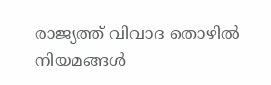രാജ്യത്ത് വിവാദ തൊഴിൽ നിയമങ്ങൾ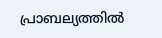പ്രാബല്യത്തിൽ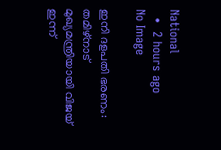National
  •  2 hours ago
No Image

ഇനി ദളപതി ഭരണം: തമിഴ്‌നാട് മുഖ്യമന്ത്രിയായി വിജയ് ഇന്ന്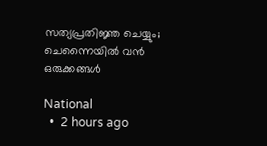സത്യപ്രതിജ്ഞ ചെയ്യും; ചെന്നൈയിൽ വൻ ഒരുക്കങ്ങൾ

National
  •  2 hours ago